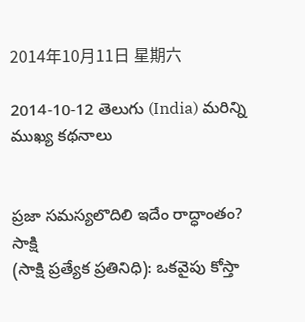2014年10月11日 星期六

2014-10-12 తెలుగు (India) మరిన్ని ముఖ్య కథనాలు


ప్రజా సమస్యలొదిలి ఇదేం రాద్ధాంతం?  సాక్షి
(సాక్షి ప్రత్యేక ప్రతినిధి): ఒకవైపు కోస్తా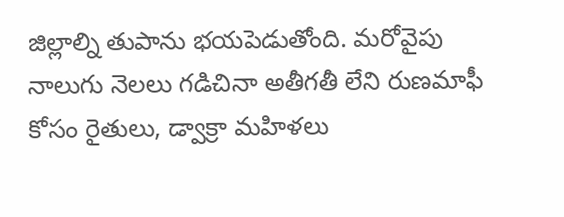జిల్లాల్ని తుపాను భయపెడుతోంది. మరోవైపు నాలుగు నెలలు గడిచినా అతీగతీ లేని రుణమాఫీ కోసం రైతులు, డ్వాక్రా మహిళలు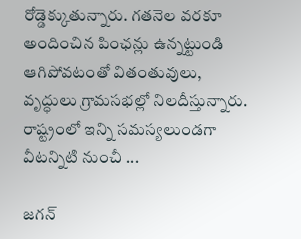రోడ్డెక్కుతున్నారు. గతనెల వరకూ అందించిన పింఛన్లు ఉన్నట్టుండి ఆగిపోవటంతో వితంతువులు, వృద్ధులు గ్రామసభల్లో నిలదీస్తున్నారు. రాష్ట్రంలో ఇన్ని సమస్యలుండగా వీటన్నిటి నుంచీ ...

జగన్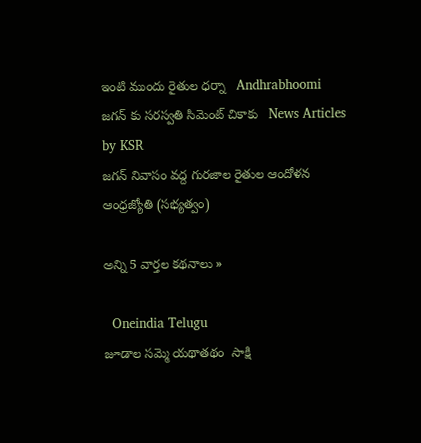ఇంటి ముందు రైతుల ధర్నా   Andhrabhoomi
జగన్ కు సరస్వతి సిమెంట్ చికాకు   News Articles by KSR
జగన్‌ నివాసం వద్ద గురజాల రైతుల ఆందోళన   ఆంధ్రజ్యోతి (సభ్యత్వం)

అన్ని 5 వార్తల కథనాలు »

  Oneindia Telugu
జూడాల సమ్మె యథాతథం  సాక్షి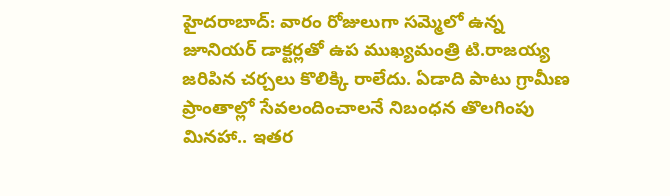హైదరాబాద్: వారం రోజులుగా సమ్మెలో ఉన్న జూనియర్ డాక్టర్లతో ఉప ముఖ్యమంత్రి టి.రాజయ్య జరిపిన చర్చలు కొలిక్కి రాలేదు. ఏడాది పాటు గ్రామీణ ప్రాంతాల్లో సేవలందించాలనే నిబంధన తొలగింపు మినహా.. ఇతర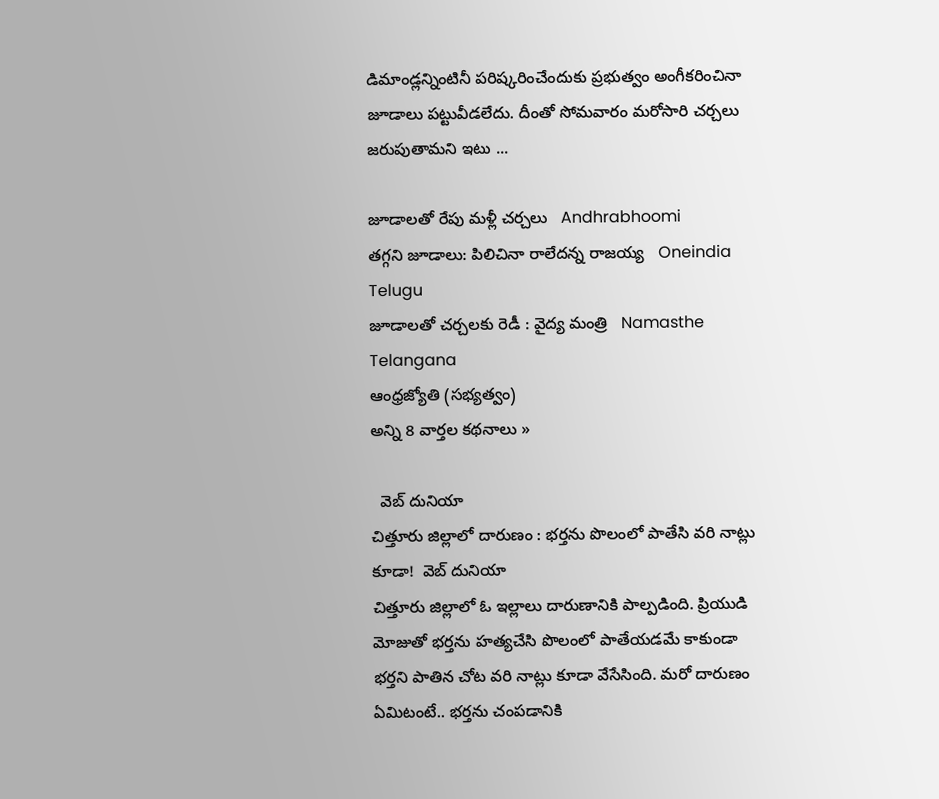డిమాండ్లన్నింటినీ పరిష్కరించేందుకు ప్రభుత్వం అంగీకరించినా జూడాలు పట్టువీడలేదు. దీంతో సోమవారం మరోసారి చర్చలు జరుపుతామని ఇటు ...

జూడాలతో రేపు మళ్లీ చర్చలు   Andhrabhoomi
తగ్గని జూడాలు: పిలిచినా రాలేదన్న రాజయ్య   Oneindia Telugu
జూడాలతో చర్చలకు రెడీ : వైద్య మంత్రి   Namasthe Telangana
ఆంధ్రజ్యోతి (సభ్యత్వం)
అన్ని 8 వార్తల కథనాలు »

  వెబ్ దునియా
చిత్తూరు జిల్లాలో దారుణం : భర్తను పొలంలో పాతేసి వరి నాట్లు కూడా!  వెబ్ దునియా
చిత్తూరు జిల్లాలో ఓ ఇల్లాలు దారుణానికి పాల్పడింది. ప్రియుడి మోజుతో భర్తను హత్యచేసి పొలంలో పాతేయడమే కాకుండా భర్తని పాతిన చోట వరి నాట్లు కూడా వేసేసింది. మరో దారుణం ఏమిటంటే.. భర్తను చంపడానికి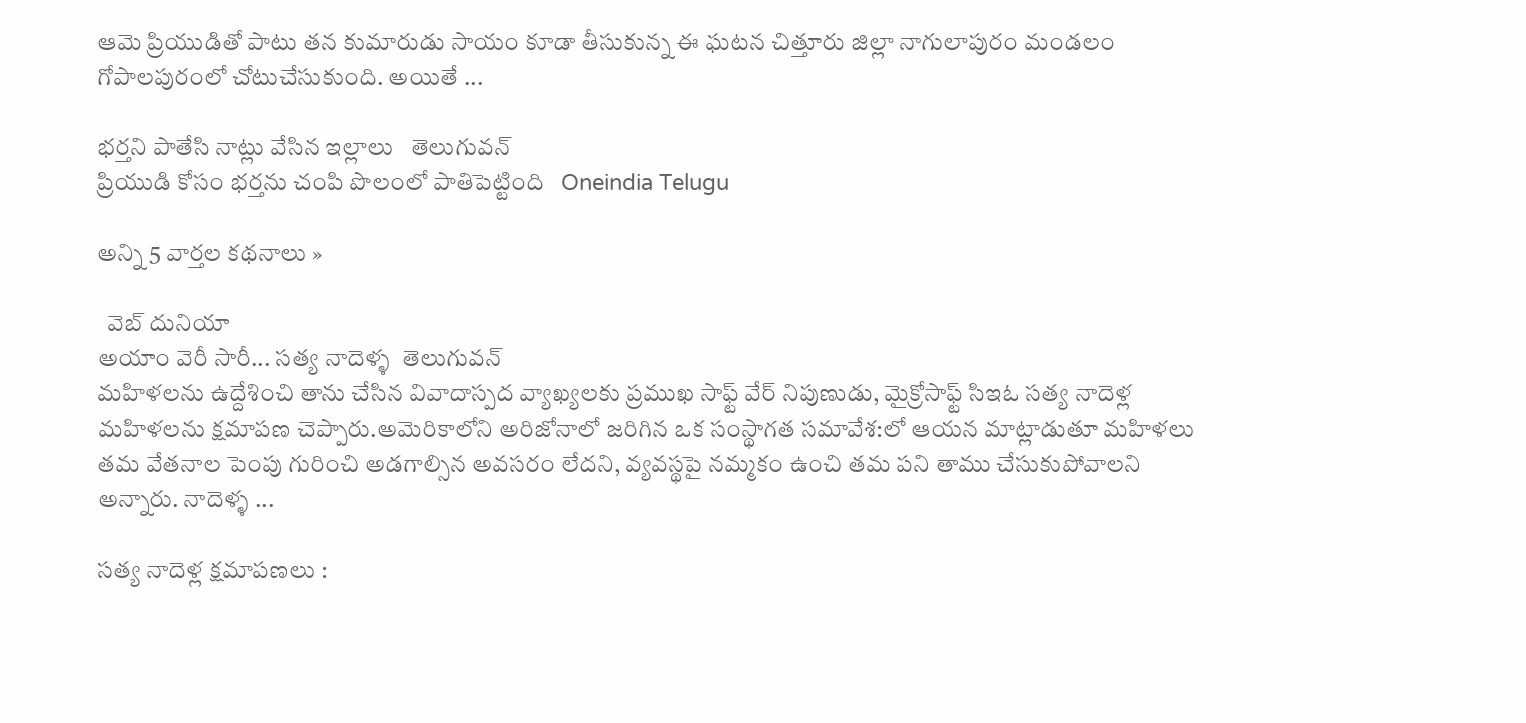ఆమె ప్రియుడితో పాటు తన కుమారుడు సాయం కూడా తీసుకున్న ఈ ఘటన చిత్తూరు జిల్లా నాగులాపురం మండలం గోపాలపురంలో చోటుచేసుకుంది. అయితే ...

భర్తని పాతేసి నాట్లు వేసిన ఇల్లాలు   తెలుగువన్
ప్రియుడి కోసం భర్తను చంపి పొలంలో పాతిపెట్టింది   Oneindia Telugu

అన్ని 5 వార్తల కథనాలు »

  వెబ్ దునియా
అయాం వెరీ సారీ... సత్య నాదెళ్ళ  తెలుగువన్
మహిళలను ఉద్దేశించి తాను చేసిన వివాదాస్పద వ్యాఖ్యలకు ప్రముఖ సాఫ్ట్ వేర్ నిపుణుడు, మైక్రోసాఫ్ట్ సిఇఓ సత్య నాదెళ్ల మహిళలను క్షమాపణ చెప్పారు.అమెరికాలోని అరిజోనాలో జరిగిన ఒక సంస్థాగత సమావేశ:లో ఆయన మాట్లాడుతూ మహిళలు తమ వేతనాల పెంపు గురించి అడగాల్సిన అవసరం లేదని, వ్యవస్థపై నమ్మకం ఉంచి తమ పని తాము చేసుకుపోవాలని అన్నారు. నాదెళ్ళ ...

సత్య నాదెళ్ల క్షమాపణలు :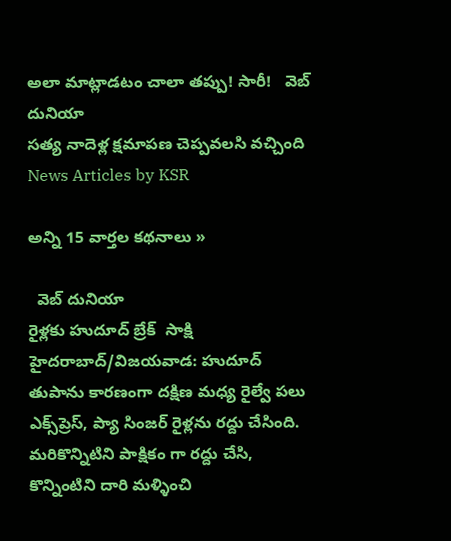అలా మాట్లాడటం చాలా తప్పు! సారీ!   వెబ్ దునియా
సత్య నాదెళ్ల క్షమాపణ చెప్పవలసి వచ్చింది   News Articles by KSR

అన్ని 15 వార్తల కథనాలు »

  వెబ్ దునియా
రైళ్లకు హుదూద్ బ్రేక్  సాక్షి
హైదరాబాద్/విజయవాడ: హుదూద్ తుపాను కారణంగా దక్షిణ మధ్య రైల్వే పలు ఎక్స్‌ప్రెస్, ప్యా సింజర్ రైళ్లను రద్దు చేసింది. మరికొన్నిటిని పాక్షికం గా రద్దు చేసి, కొన్నింటిని దారి మళ్ళించి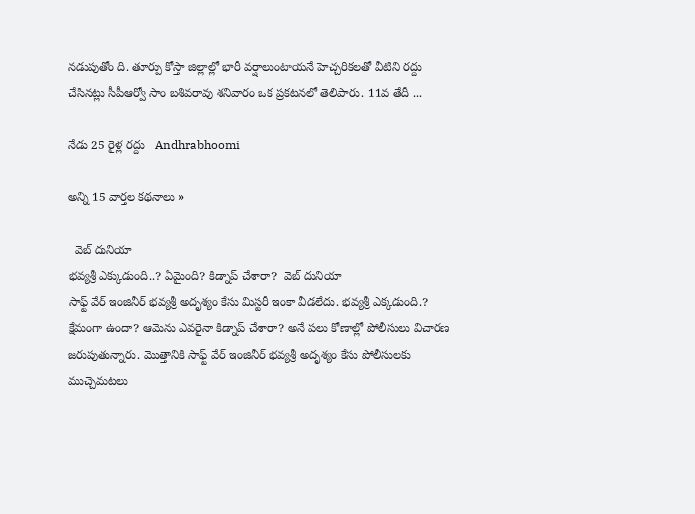నడుపుతోం ది. తూర్పు కోస్తా జిల్లాల్లో భారీ వర్షాలుంటాయనే హెచ్చరికలతో వీటిని రద్దు చేసినట్లు సీపీఆర్వో సాం బశివరావు శనివారం ఒక ప్రకటనలో తెలిపారు. 11వ తేదీ ...

నేడు 25 రైళ్ల రద్దు   Andhrabhoomi

అన్ని 15 వార్తల కథనాలు »

  వెబ్ దునియా
భవ్యశ్రీ ఎక్కుడుంది..? ఏమైంది? కిడ్నాప్ చేశారా?  వెబ్ దునియా
సాఫ్ట్ వేర్ ఇంజినీర్ భవ్యశ్రీ అదృశ్యం కేసు మిస్టరీ ఇంకా వీడలేదు. భవ్యశ్రీ ఎక్కడుంది.? క్షేమంగా ఉందా? ఆమెను ఎవరైనా కిడ్నాప్ చేశారా? అనే పలు కోణాల్లో పోలీసులు విచారణ జరుపుతున్నారు. మొత్తానికి సాఫ్ట్ వేర్ ఇంజినీర్ భవ్యశ్రీ అదృశ్యం కేసు పోలీసులకు ముచ్చెమటలు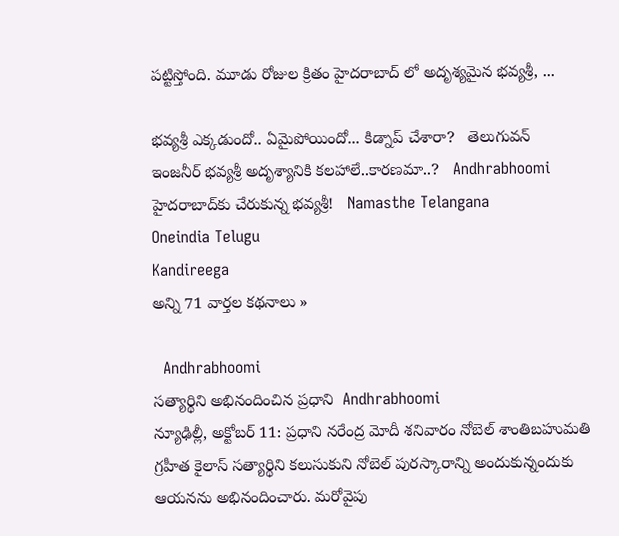పట్టిస్తోంది. మూడు రోజుల క్రితం హైదరాబాద్ లో అదృశ్యమైన భవ్యశ్రీ, ...

భవ్యశ్రీ ఎక్కడుందో.. ఏమైపోయిందో... కిడ్నాప్ చేశారా?   తెలుగువన్
ఇంజనీర్ భవ్యశ్రీ అదృశ్యానికి కలహాలే..కారణమా..?   Andhrabhoomi
హైదరాబాద్‌కు చేరుకున్న భవ్యశ్రీ!   Namasthe Telangana
Oneindia Telugu
Kandireega
అన్ని 71 వార్తల కథనాలు »

  Andhrabhoomi
సత్యార్థిని అభినందించిన ప్రధాని  Andhrabhoomi
న్యూఢిల్లీ, అక్టోబర్ 11: ప్రధాని నరేంద్ర మోదీ శనివారం నోబెల్ శాంతిబహుమతి గ్రహీత కైలాస్ సత్యార్థిని కలుసుకుని నోబెల్ పురస్కారాన్ని అందుకున్నందుకు ఆయనను అభినందించారు. మరోవైపు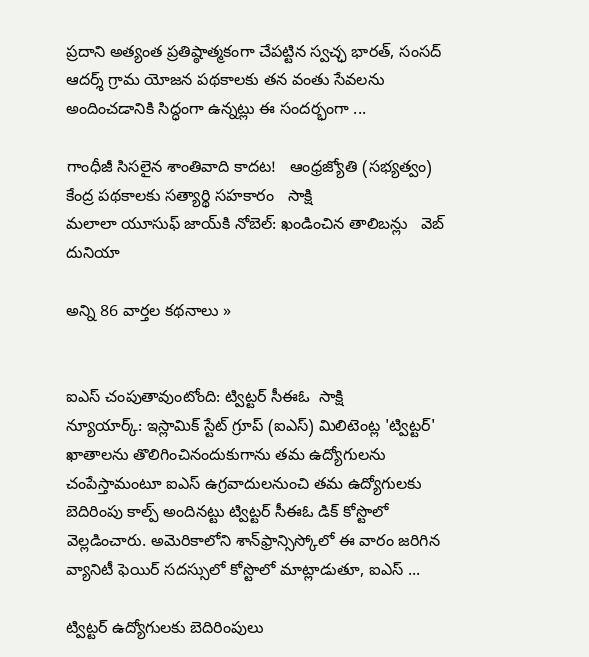ప్రదాని అత్యంత ప్రతిష్ఠాత్మకంగా చేపట్టిన స్వచ్ఛ భారత్, సంసద్ ఆదర్శ్ గ్రామ యోజన పథకాలకు తన వంతు సేవలను అందించడానికి సిద్ధంగా ఉన్నట్లు ఈ సందర్భంగా ...

గాంధీజీ సిసలైన శాంతివాది కాదట!   ఆంధ్రజ్యోతి (సభ్యత్వం)
కేంద్ర పథకాలకు సత్యార్థి సహకారం   సాక్షి
మలాలా యూసుఫ్ జాయ్‌కి నోబెల్: ఖండించిన తాలిబన్లు   వెబ్ దునియా

అన్ని 86 వార్తల కథనాలు »


ఐఎస్ చంపుతావుంటోంది: ట్విట్టర్ సీఈఓ  సాక్షి
న్యూయార్క్: ఇస్లామిక్ స్టేట్ గ్రూప్ (ఐఎస్) మిలిటెంట్ల 'ట్విట్టర్' ఖాతాలను తొలిగించినందుకుగాను తమ ఉద్యోగులను చంపేస్తామంటూ ఐఎస్ ఉగ్రవాదులనుంచి తమ ఉద్యోగులకు బెదిరింపు కాల్ప్ అందినట్టు ట్విట్టర్ సీఈఓ డిక్ కోస్టొలో వెల్లడించారు. అమెరికాలోని శాన్‌ఫ్రాన్సిస్కోలో ఈ వారం జరిగిన వ్యానిటీ ఫెయిర్ సదస్సులో కోస్టొలో మాట్లాడుతూ, ఐఎస్ ...

ట్విట్టర్ ఉద్యోగులకు బెదిరింపులు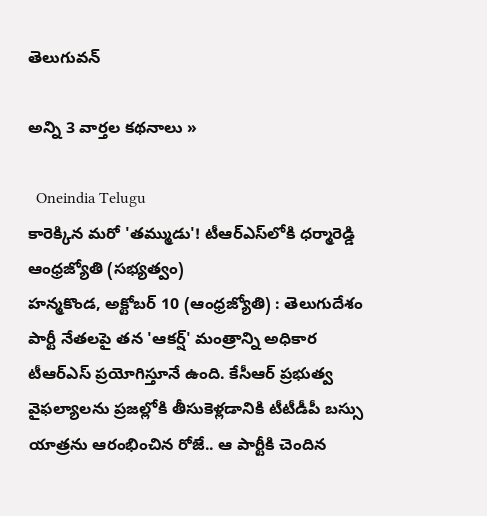తెలుగువన్

అన్ని 3 వార్తల కథనాలు »

  Oneindia Telugu
కారెక్కిన మరో 'తమ్ముడు'! టీఆర్‌ఎస్‌లోకి ధర్మారెడ్డి  ఆంధ్రజ్యోతి (సభ్యత్వం)
హన్మకొండ, అక్టోబర్‌ 10 (ఆంధ్రజ్యోతి) : తెలుగుదేశం పార్టీ నేతలపై తన 'ఆకర్ష్‌' మంత్రాన్ని అధికార టీఆర్‌ఎస్‌ ప్రయోగిస్తూనే ఉంది. కేసీఆర్‌ ప్రభుత్వ వైఫల్యాలను ప్రజల్లోకి తీసుకెళ్లడానికి టీటీడీపీ బస్సు యాత్రను ఆరంభించిన రోజే.. ఆ పార్టీకి చెందిన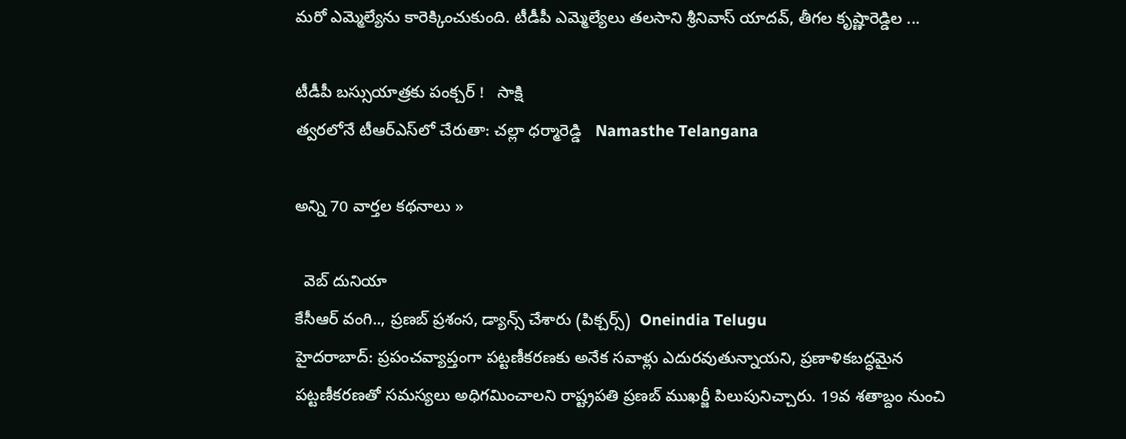మరో ఎమ్మెల్యేను కారెక్కించుకుంది. టీడీపీ ఎమ్మెల్యేలు తలసాని శ్రీనివాస్‌ యాదవ్‌, తీగల కృష్ణారెడ్డిల ...

టీడీపీ బస్సుయాత్రకు పంక్చర్ !   సాక్షి
త్వరలోనే టీఆర్‌ఎస్‌లో చేరుతా: చల్లా ధర్మారెడ్డి   Namasthe Telangana

అన్ని 70 వార్తల కథనాలు »

  వెబ్ దునియా
కేసీఆర్ వంగి.., ప్రణబ్ ప్రశంస, డ్యాన్స్ చేశారు (పిక్చర్స్)  Oneindia Telugu
హైదరాబాద్: ప్రపంచవ్యాప్తంగా పట్టణీకరణకు అనేక సవాళ్లు ఎదురవుతున్నాయని, ప్రణాళికబద్ధమైన పట్టణీకరణతో సమస్యలు అధిగమించాలని రాష్ట్రపతి ప్రణబ్ ముఖర్జీ పిలుపునిచ్చారు. 19వ శతాబ్దం నుంచి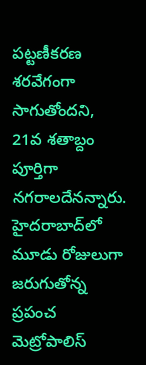పట్టణీకరణ శరవేగంగా సాగుతోందని, 21వ శతాబ్దం పూర్తిగా నగరాలదేనన్నారు. హైదరాబాద్‌లో మూడు రోజులుగా జరుగుతోన్న ప్రపంచ మెట్రోపాలిస్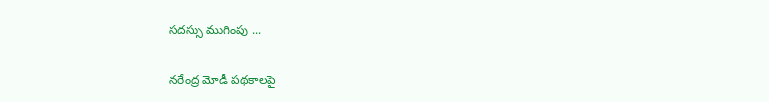సదస్సు ముగింపు ...

నరేంద్ర మోడీ పథకాలపై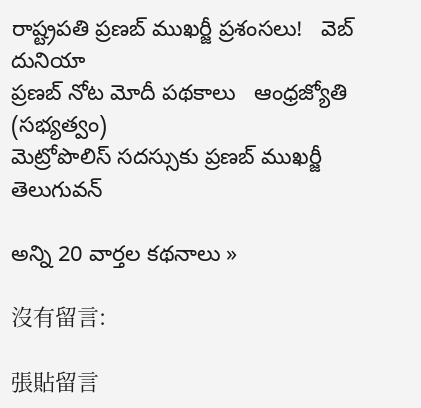రాష్ట్రపతి ప్రణబ్ ముఖర్జీ ప్రశంసలు!   వెబ్ దునియా
ప్రణబ్‌ నోట మోదీ పథకాలు   ఆంధ్రజ్యోతి (సభ్యత్వం)
మెట్రోపొలిస్ సదస్సుకు ప్రణబ్ ముఖర్జీ   తెలుగువన్

అన్ని 20 వార్తల కథనాలు »

沒有留言:

張貼留言